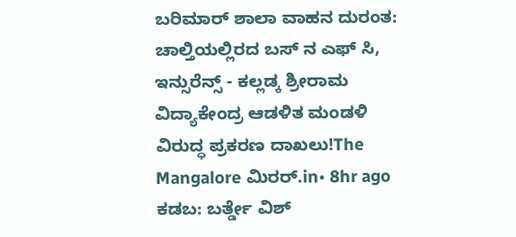ಬರಿಮಾರ್ ಶಾಲಾ ವಾಹನ ದುರಂತ: ಚಾಲ್ತಿಯಲ್ಲಿರದ ಬಸ್ ನ ಎಫ್ ಸಿ, ಇನ್ಸುರೆನ್ಸ್ - ಕಲ್ಲಡ್ಕ ಶ್ರೀರಾಮ ವಿದ್ಯಾಕೇಂದ್ರ ಆಡಳಿತ ಮಂಡಳಿ ವಿರುದ್ಧ ಪ್ರಕರಣ ದಾಖಲು!The Mangalore ಮಿರರ್.in• 8hr ago
ಕಡಬ: ಬರ್ತ್ಡೇ ವಿಶ್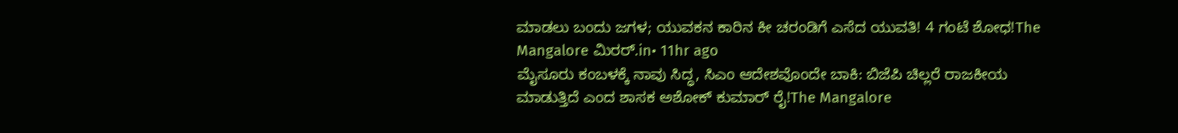ಮಾಡಲು ಬಂದು ಜಗಳ; ಯುವಕನ ಕಾರಿನ ಕೀ ಚರಂಡಿಗೆ ಎಸೆದ ಯುವತಿ! 4 ಗಂಟೆ ಶೋಧ!The Mangalore ಮಿರರ್.in• 11hr ago
ಮೈಸೂರು ಕಂಬಳಕ್ಕೆ ನಾವು ಸಿದ್ಧ, ಸಿಎಂ ಆದೇಶವೊಂದೇ ಬಾಕಿ: ಬಿಜೆಪಿ ಚಿಲ್ಲರೆ ರಾಜಕೀಯ ಮಾಡುತ್ತಿದೆ ಎಂದ ಶಾಸಕ ಅಶೋಕ್ ಕುಮಾರ್ ರೈ!The Mangalore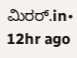ಮಿರರ್.in• 12hr ago